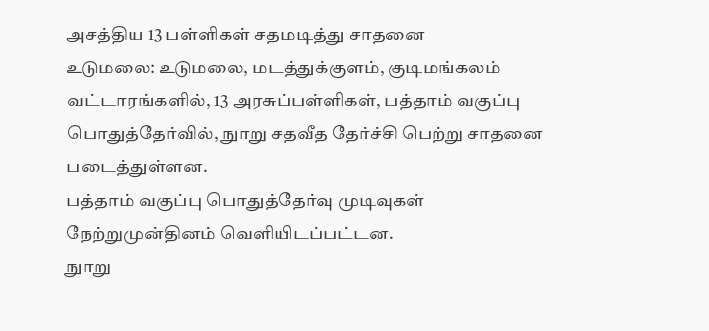அசத்திய 13 பள்ளிகள் சதமடித்து சாதனை
உடுமலை: உடுமலை, மடத்துக்குளம், குடிமங்கலம் வட்டாரங்களில், 13 அரசுப்பள்ளிகள், பத்தாம் வகுப்பு பொதுத்தேர்வில், நுாறு சதவீத தேர்ச்சி பெற்று சாதனை படைத்துள்ளன.
பத்தாம் வகுப்பு பொதுத்தேர்வு முடிவுகள் நேற்றுமுன்தினம் வெளியிடப்பட்டன.
நுாறு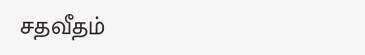சதவீதம்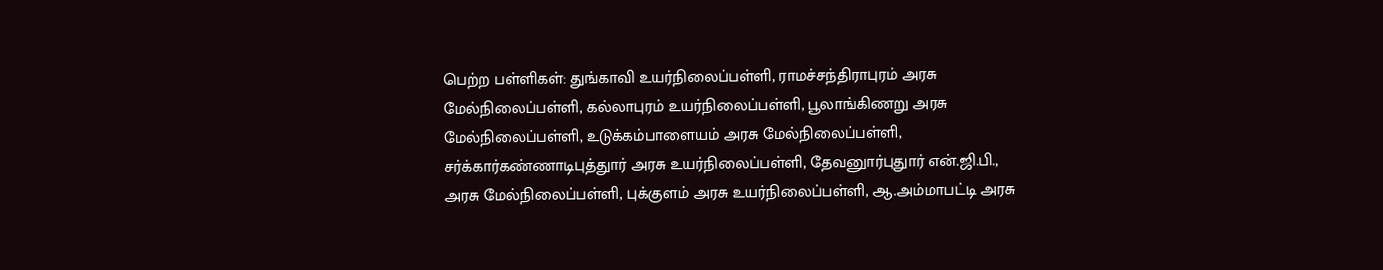பெற்ற பள்ளிகள்: துங்காவி உயர்நிலைப்பள்ளி, ராமச்சந்திராபுரம் அரசு மேல்நிலைப்பள்ளி, கல்லாபுரம் உயர்நிலைப்பள்ளி, பூலாங்கிணறு அரசு மேல்நிலைப்பள்ளி, உடுக்கம்பாளையம் அரசு மேல்நிலைப்பள்ளி, சர்க்கார்கண்ணாடிபுத்துார் அரசு உயர்நிலைப்பள்ளி, தேவனுார்புதுார் என்.ஜி.பி., அரசு மேல்நிலைப்பள்ளி, புக்குளம் அரசு உயர்நிலைப்பள்ளி, ஆ.அம்மாபட்டி அரசு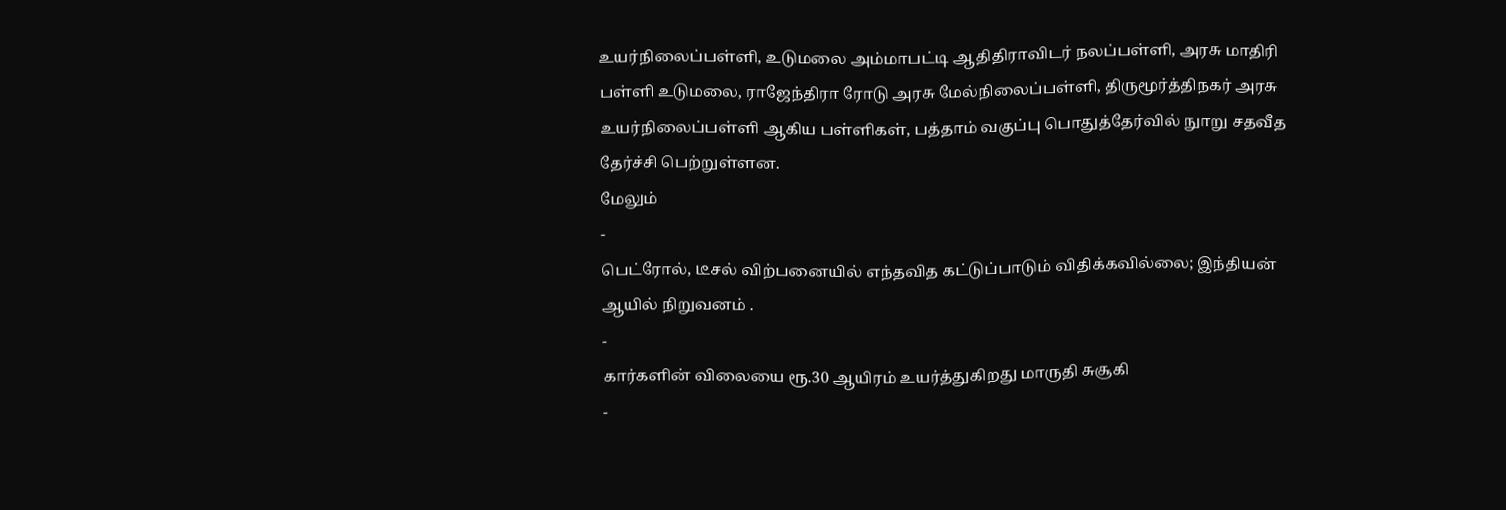உயர்நிலைப்பள்ளி, உடுமலை அம்மாபட்டி ஆதிதிராவிடர் நலப்பள்ளி, அரசு மாதிரி பள்ளி உடுமலை, ராஜேந்திரா ரோடு அரசு மேல்நிலைப்பள்ளி, திருமூர்த்திநகர் அரசு உயர்நிலைப்பள்ளி ஆகிய பள்ளிகள், பத்தாம் வகுப்பு பொதுத்தேர்வில் நுாறு சதவீத தேர்ச்சி பெற்றுள்ளன.
மேலும்
-
பெட்ரோல், டீசல் விற்பனையில் எந்தவித கட்டுப்பாடும் விதிக்கவில்லை; இந்தியன் ஆயில் நிறுவனம் .
-
கார்களின் விலையை ரூ.30 ஆயிரம் உயர்த்துகிறது மாருதி சுசூகி
-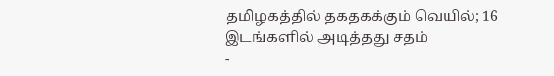தமிழகத்தில் தகதகக்கும் வெயில்; 16 இடங்களில் அடித்தது சதம்
-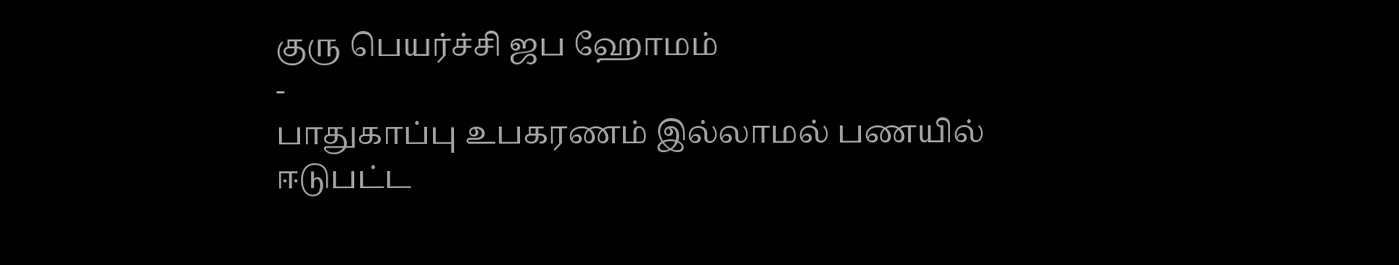குரு பெயர்ச்சி ஜப ஹோமம்
-
பாதுகாப்பு உபகரணம் இல்லாமல் பணயில் ஈடுபட்ட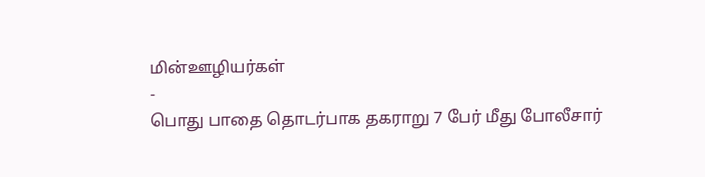மின்ஊழியர்கள்
-
பொது பாதை தொடர்பாக தகராறு 7 பேர் மீது போலீசார்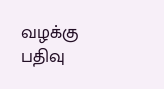வழக்கு பதிவு